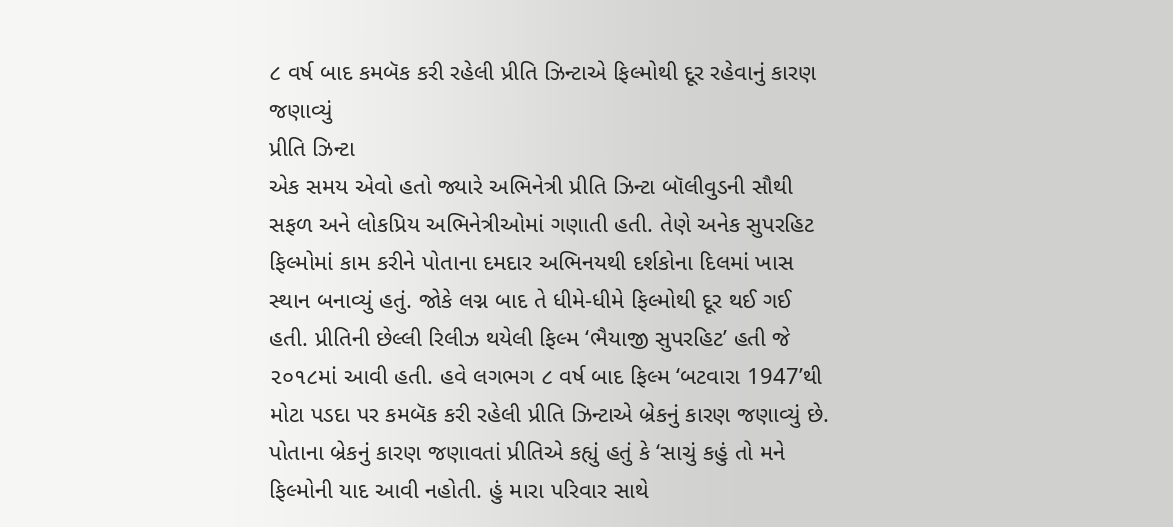૮ વર્ષ બાદ કમબૅક કરી રહેલી પ્રીતિ ઝિન્ટાએ ફિલ્મોથી દૂર રહેવાનું કારણ જણાવ્યું
પ્રીતિ ઝિન્ટા
એક સમય એવો હતો જ્યારે અભિનેત્રી પ્રીતિ ઝિન્ટા બૉલીવુડની સૌથી સફળ અને લોકપ્રિય અભિનેત્રીઓમાં ગણાતી હતી. તેણે અનેક સુપરહિટ ફિલ્મોમાં કામ કરીને પોતાના દમદાર અભિનયથી દર્શકોના દિલમાં ખાસ સ્થાન બનાવ્યું હતું. જોકે લગ્ન બાદ તે ધીમે-ધીમે ફિલ્મોથી દૂર થઈ ગઈ હતી. પ્રીતિની છેલ્લી રિલીઝ થયેલી ફિલ્મ ‘ભૈયાજી સુપરહિટ’ હતી જે ૨૦૧૮માં આવી હતી. હવે લગભગ ૮ વર્ષ બાદ ફિલ્મ ‘બટવારા 1947’થી મોટા પડદા પર કમબૅક કરી રહેલી પ્રીતિ ઝિન્ટાએ બ્રેકનું કારણ જણાવ્યું છે.
પોતાના બ્રેકનું કારણ જણાવતાં પ્રીતિએ કહ્યું હતું કે ‘સાચું કહું તો મને ફિલ્મોની યાદ આવી નહોતી. હું મારા પરિવાર સાથે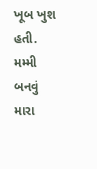ખૂબ ખુશ હતી. મમ્મી બનવું મારા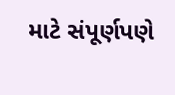માટે સંપૂર્ણપણે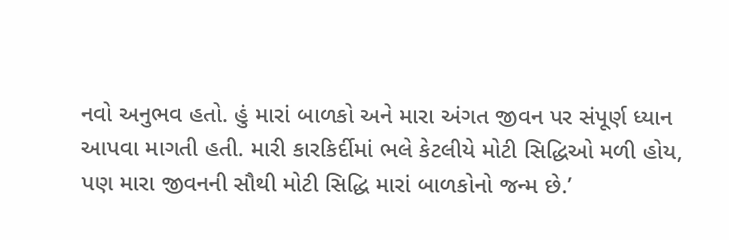નવો અનુભવ હતો. હું મારાં બાળકો અને મારા અંગત જીવન પર સંપૂર્ણ ધ્યાન આપવા માગતી હતી. મારી કારકિર્દીમાં ભલે કેટલીયે મોટી સિદ્ધિઓ મળી હોય, પણ મારા જીવનની સૌથી મોટી સિદ્ધિ મારાં બાળકોનો જન્મ છે.’